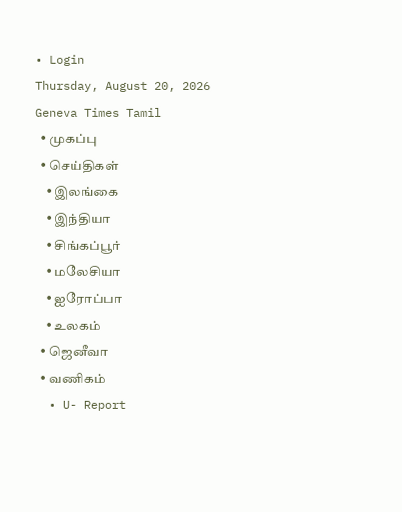• Login
Thursday, August 20, 2026
Geneva Times Tamil
  • முகப்பு
  • செய்திகள்
    • இலங்கை
    • இந்தியா
    • சிங்கப்பூர்
    • மலேசியா
    • ஐரோப்பா
    • உலகம்
  • ஜெனீவா
  • வணிகம்
  • U- Report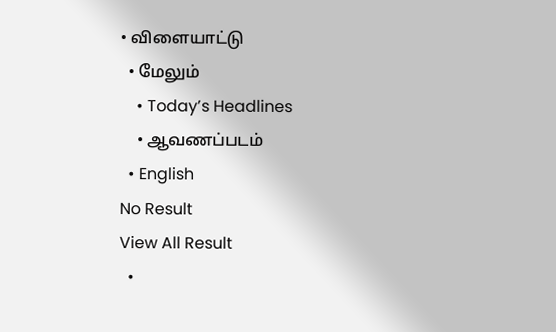• விளையாட்டு
  • மேலும்
    • Today’s Headlines
    • ஆவணப்படம்
  • English
No Result
View All Result
  •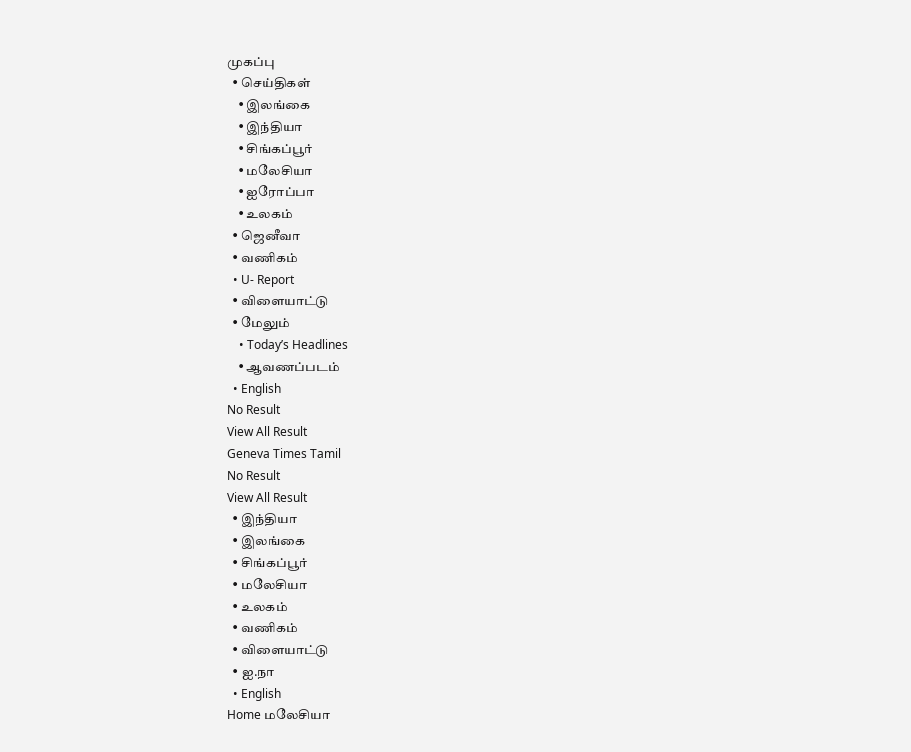முகப்பு
  • செய்திகள்
    • இலங்கை
    • இந்தியா
    • சிங்கப்பூர்
    • மலேசியா
    • ஐரோப்பா
    • உலகம்
  • ஜெனீவா
  • வணிகம்
  • U- Report
  • விளையாட்டு
  • மேலும்
    • Today’s Headlines
    • ஆவணப்படம்
  • English
No Result
View All Result
Geneva Times Tamil
No Result
View All Result
  • இந்தியா
  • இலங்கை
  • சிங்கப்பூர்
  • மலேசியா
  • உலகம்
  • வணிகம்
  • விளையாட்டு
  • ஐ.நா
  • English
Home மலேசியா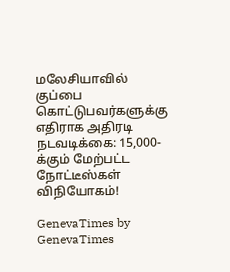மலேசியாவில் குப்பை கொட்டுபவர்களுக்கு எதிராக அதிரடி நடவடிக்கை: 15,000-க்கும் மேற்பட்ட நோட்டீஸ்கள் விநியோகம்!

GenevaTimes by GenevaTimes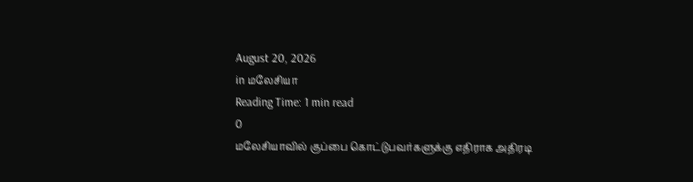August 20, 2026
in மலேசியா
Reading Time: 1 min read
0
மலேசியாவில் குப்பை கொட்டுபவர்களுக்கு எதிராக அதிரடி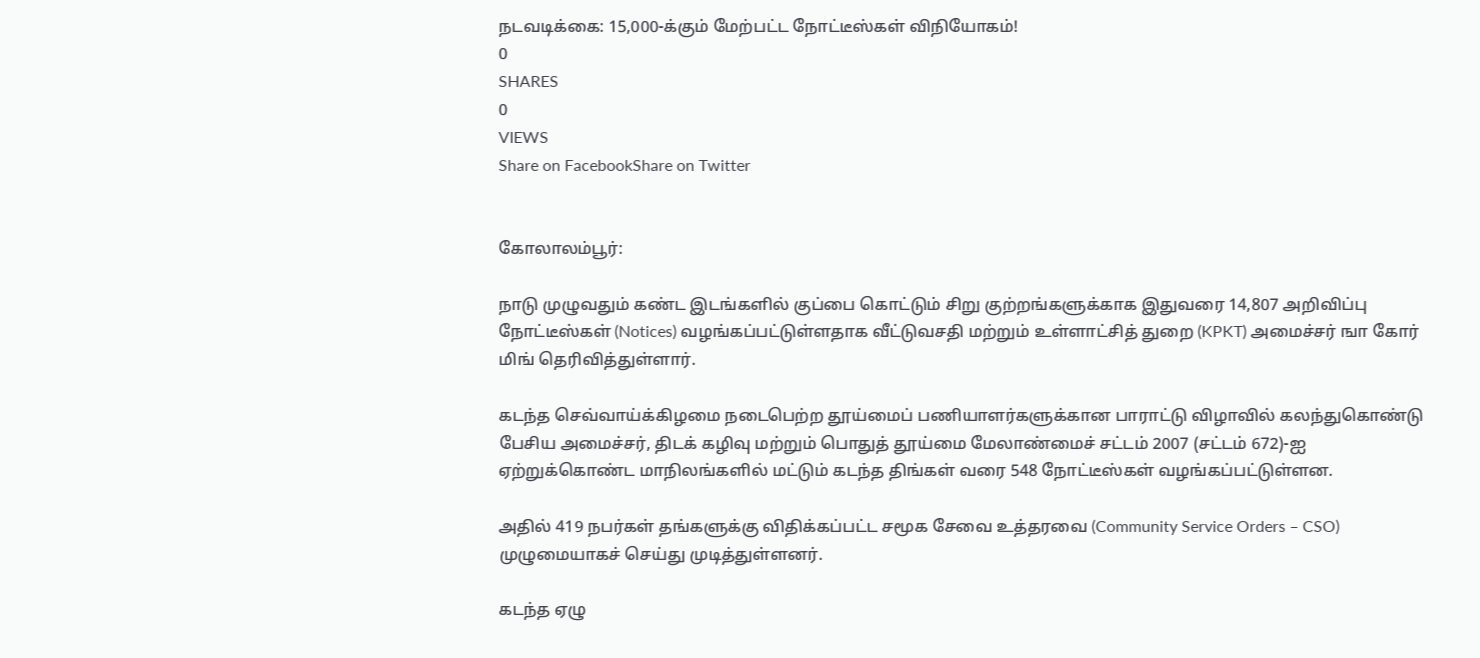நடவடிக்கை: 15,000-க்கும் மேற்பட்ட நோட்டீஸ்கள் விநியோகம்!
0
SHARES
0
VIEWS
Share on FacebookShare on Twitter


கோலாலம்பூர்:

நாடு முழுவதும் கண்ட இடங்களில் குப்பை கொட்டும் சிறு குற்றங்களுக்காக இதுவரை 14,807 அறிவிப்பு நோட்டீஸ்கள் (Notices) வழங்கப்பட்டுள்ளதாக வீட்டுவசதி மற்றும் உள்ளாட்சித் துறை (KPKT) அமைச்சர் ஙா கோர் மிங் தெரிவித்துள்ளார்.

கடந்த செவ்வாய்க்கிழமை நடைபெற்ற தூய்மைப் பணியாளர்களுக்கான பாராட்டு விழாவில் கலந்துகொண்டு பேசிய அமைச்சர், திடக் கழிவு மற்றும் பொதுத் தூய்மை மேலாண்மைச் சட்டம் 2007 (சட்டம் 672)-ஐ ஏற்றுக்கொண்ட மாநிலங்களில் மட்டும் கடந்த திங்கள் வரை 548 நோட்டீஸ்கள் வழங்கப்பட்டுள்ளன.

அதில் 419 நபர்கள் தங்களுக்கு விதிக்கப்பட்ட சமூக சேவை உத்தரவை (Community Service Orders – CSO) முழுமையாகச் செய்து முடித்துள்ளனர்.

கடந்த ஏழு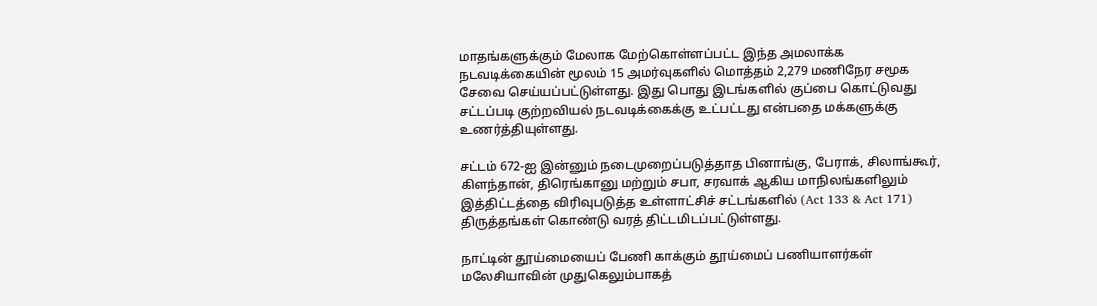மாதங்களுக்கும் மேலாக மேற்கொள்ளப்பட்ட இந்த அமலாக்க நடவடிக்கையின் மூலம் 15 அமர்வுகளில் மொத்தம் 2,279 மணிநேர சமூக சேவை செய்யப்பட்டுள்ளது. இது பொது இடங்களில் குப்பை கொட்டுவது சட்டப்படி குற்றவியல் நடவடிக்கைக்கு உட்பட்டது என்பதை மக்களுக்கு உணர்த்தியுள்ளது.

சட்டம் 672-ஐ இன்னும் நடைமுறைப்படுத்தாத பினாங்கு, பேராக், சிலாங்கூர், கிளந்தான், திரெங்கானு மற்றும் சபா, சரவாக் ஆகிய மாநிலங்களிலும் இத்திட்டத்தை விரிவுபடுத்த உள்ளாட்சிச் சட்டங்களில் (Act 133 & Act 171) திருத்தங்கள் கொண்டு வரத் திட்டமிடப்பட்டுள்ளது.

நாட்டின் தூய்மையைப் பேணி காக்கும் தூய்மைப் பணியாளர்கள் மலேசியாவின் முதுகெலும்பாகத்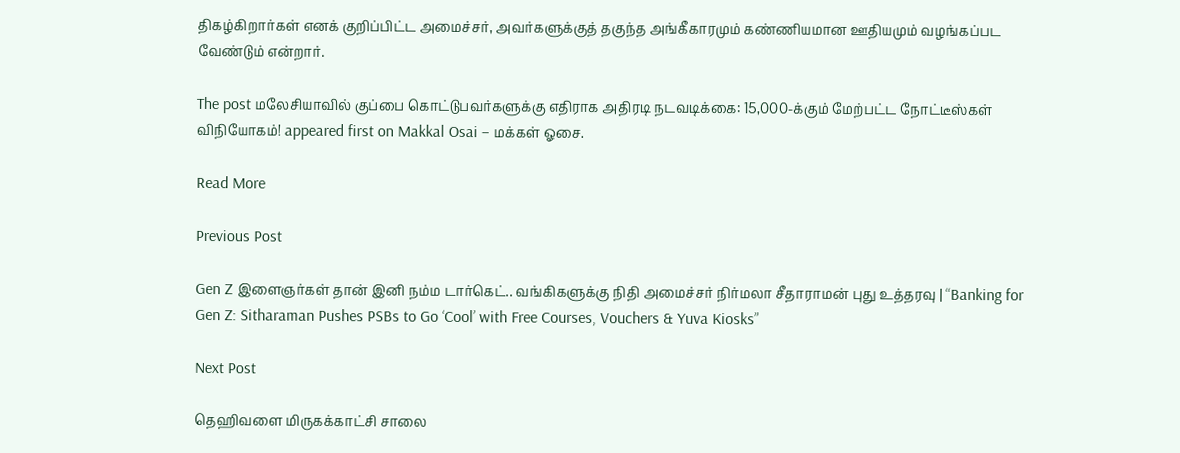திகழ்கிறார்கள் எனக் குறிப்பிட்ட அமைச்சர், அவர்களுக்குத் தகுந்த அங்கீகாரமும் கண்ணியமான ஊதியமும் வழங்கப்பட வேண்டும் என்றார்.

The post மலேசியாவில் குப்பை கொட்டுபவர்களுக்கு எதிராக அதிரடி நடவடிக்கை: 15,000-க்கும் மேற்பட்ட நோட்டீஸ்கள் விநியோகம்! appeared first on Makkal Osai – மக்கள் ஓசை.

Read More

Previous Post

Gen Z இளைஞர்கள் தான் இனி நம்ம டார்கெட்.. வங்கிகளுக்கு நிதி அமைச்சர் நிர்மலா சீதாராமன் புது உத்தரவு | “Banking for Gen Z: Sitharaman Pushes PSBs to Go ‘Cool’ with Free Courses, Vouchers & Yuva Kiosks”

Next Post

தெஹிவளை மிருகக்காட்சி சாலை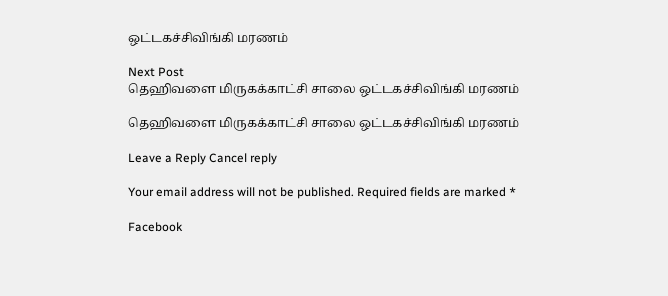ஒட்டகச்சிவிங்கி மரணம்

Next Post
தெஹிவளை மிருகக்காட்சி சாலை ஒட்டகச்சிவிங்கி மரணம்

தெஹிவளை மிருகக்காட்சி சாலை ஒட்டகச்சிவிங்கி மரணம்

Leave a Reply Cancel reply

Your email address will not be published. Required fields are marked *

Facebook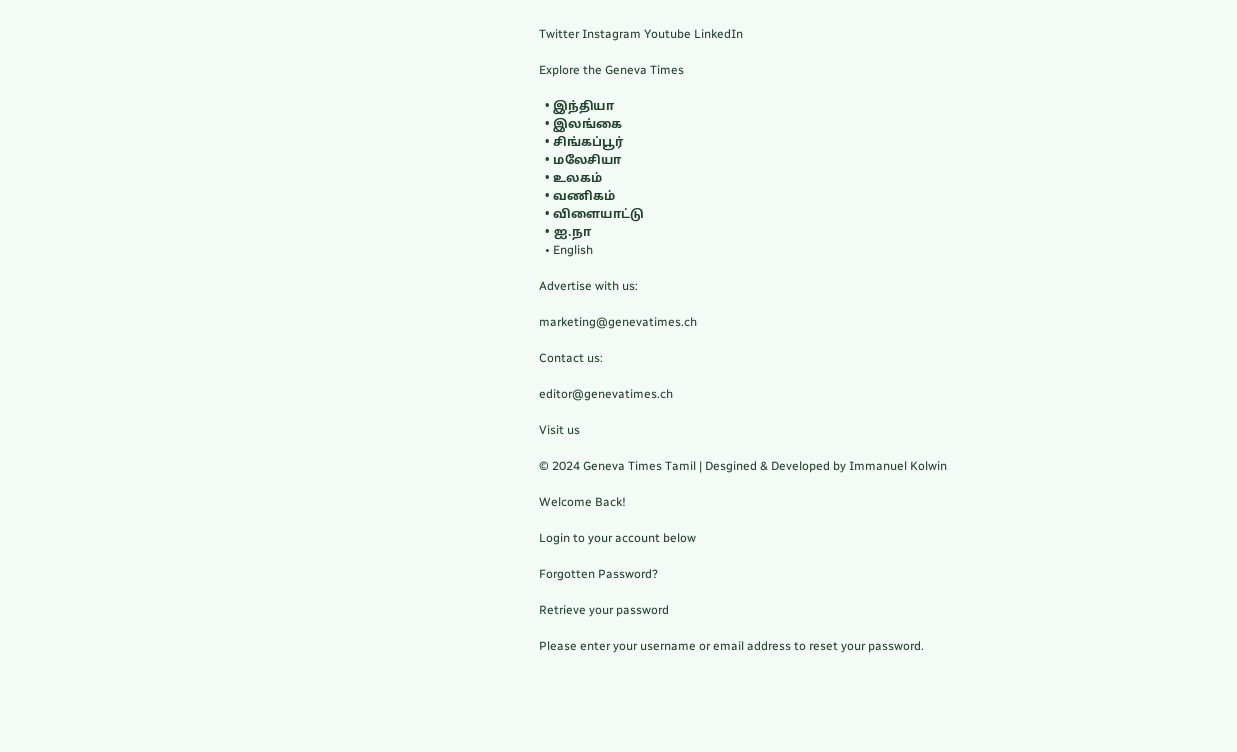Twitter Instagram Youtube LinkedIn

Explore the Geneva Times

  • இந்தியா
  • இலங்கை
  • சிங்கப்பூர்
  • மலேசியா
  • உலகம்
  • வணிகம்
  • விளையாட்டு
  • ஐ.நா
  • English

Advertise with us:

marketing@genevatimes.ch

Contact us:

editor@genevatimes.ch

Visit us

© 2024 Geneva Times Tamil | Desgined & Developed by Immanuel Kolwin

Welcome Back!

Login to your account below

Forgotten Password?

Retrieve your password

Please enter your username or email address to reset your password.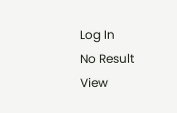Log In
No Result
View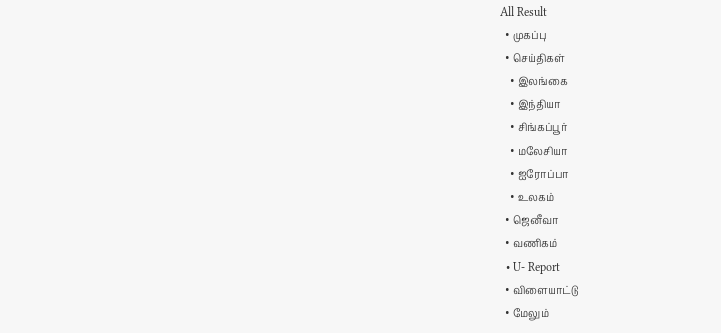All Result
  • முகப்பு
  • செய்திகள்
    • இலங்கை
    • இந்தியா
    • சிங்கப்பூர்
    • மலேசியா
    • ஐரோப்பா
    • உலகம்
  • ஜெனீவா
  • வணிகம்
  • U- Report
  • விளையாட்டு
  • மேலும்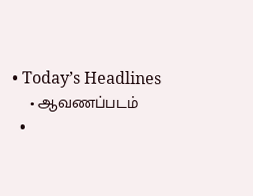• Today’s Headlines
    • ஆவணப்படம்
  •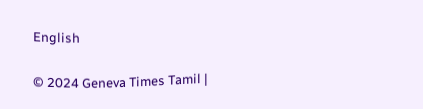English

© 2024 Geneva Times Tamil |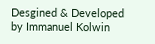Desgined & Developed by Immanuel Kolwin